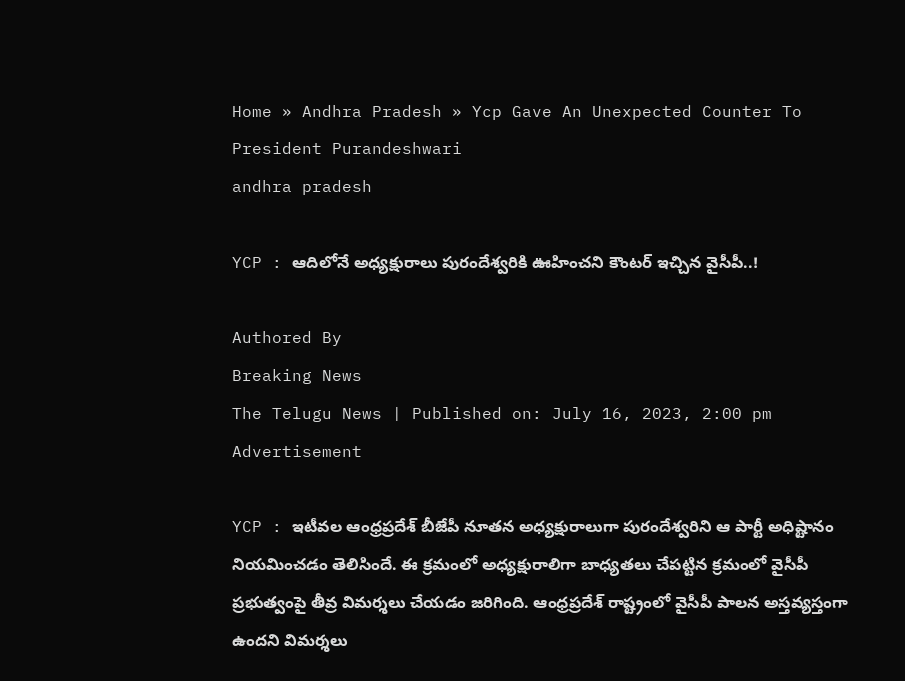Home » Andhra Pradesh » Ycp Gave An Unexpected Counter To President Purandeshwari
andhra pradesh

YCP : ఆదిలోనే అధ్యక్షురాలు పురందేశ్వరికి ఊహించని కౌంటర్ ఇచ్చిన వైసీపీ..!

Authored By
Breaking News
The Telugu News | Published on: July 16, 2023, 2:00 pm
Advertisement

YCP : ఇటీవల ఆంధ్రప్రదేశ్ బీజేపీ నూతన అధ్యక్షురాలుగా పురందేశ్వరిని ఆ పార్టీ అధిష్టానం నియమించడం తెలిసిందే. ఈ క్రమంలో అధ్యక్షురాలిగా బాధ్యతలు చేపట్టిన క్రమంలో వైసీపీ ప్రభుత్వంపై తీవ్ర విమర్శలు చేయడం జరిగింది. ఆంధ్రప్రదేశ్ రాష్ట్రంలో వైసీపీ పాలన అస్తవ్యస్తంగా ఉందని విమర్శలు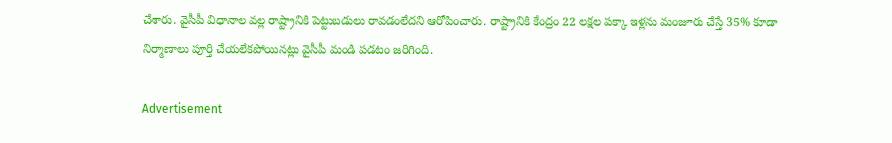చేశారు. వైసీపీ విధానాల వల్ల రాష్ట్రానికి పెట్టుబడులు రావడంలేదని ఆరోపించారు. రాష్ట్రానికి కేంద్రం 22 లక్షల పక్కా ఇళ్లను మంజూరు చేస్తే 35% కూడా నిర్మాణాలు పూర్తి చేయలేకపోయినట్లు వైసీపీ మండి పడటం జరిగింది.

Advertisement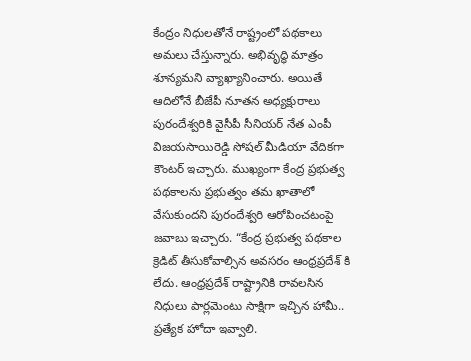కేంద్రం నిధులతోనే రాష్ట్రంలో పథకాలు అమలు చేస్తున్నారు. అభివృద్ధి మాత్రం శూన్యమని వ్యాఖ్యానించారు. అయితే ఆదిలోనే బీజేపీ నూతన అధ్యక్షురాలు పురందేశ్వరికి వైసీపీ సీనియర్ నేత ఎంపీ విజయసాయిరెడ్డి సోషల్ మీడియా వేదికగా కౌంటర్ ఇచ్చారు. ముఖ్యంగా కేంద్ర ప్రభుత్వ పథకాలను ప్రభుత్వం తమ ఖాతాలో వేసుకుందని పురందేశ్వరి ఆరోపించటంపై జవాబు ఇచ్చారు. “కేంద్ర ప్రభుత్వ పథకాల క్రెడిట్ తీసుకోవాల్సిన అవసరం ఆంధ్రప్రదేశ్ కి లేదు. ఆంధ్రప్రదేశ్ రాష్ట్రానికి రావలసిన నిధులు పార్లమెంటు సాక్షిగా ఇచ్చిన హామీ.. ప్రత్యేక హోదా ఇవ్వాలి.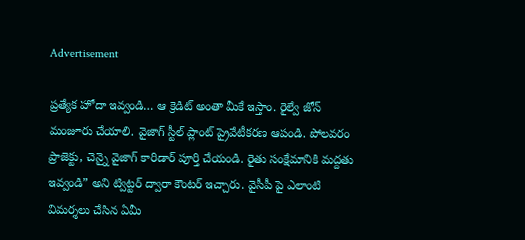Advertisement

ప్రత్యేక హోదా ఇవ్వండి… ఆ క్రెడిట్ అంతా మీకే ఇస్తాం. రైల్వే జోన్ మంజూరు చేయాలి. వైజాగ్ స్టీల్ ప్లాంట్ ప్రైవేటీకరణ ఆపండి. పోలవరం ప్రాజెక్టు, చెన్నై వైజాగ్ కారిడార్ పూర్తి చేయండి. రైతు సంక్షేమానికి మద్దతు ఇవ్వండి” అని ట్విట్టర్ ద్వారా కౌంటర్ ఇచ్చారు. వైసీపీ పై ఎలాంటి విమర్శలు చేసిన ఏమీ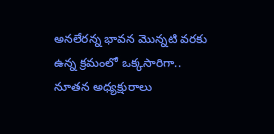అనలేరన్న భావన మొన్నటి వరకు ఉన్న క్రమంలో ఒక్కసారిగా.. నూతన అధ్యక్షురాలు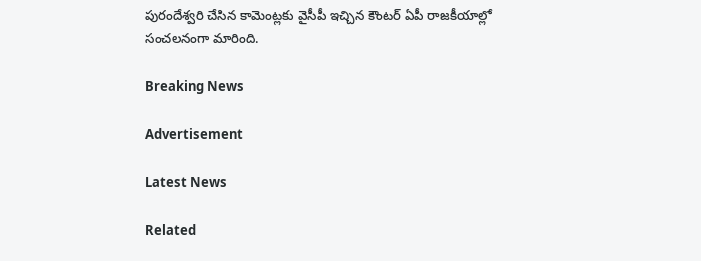పురందేశ్వరి చేసిన కామెంట్లకు వైసీపీ ఇచ్చిన కౌంటర్ ఏపీ రాజకీయాల్లో సంచలనంగా మారింది.

Breaking News

Advertisement

Latest News

Related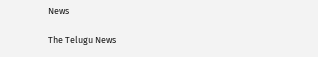News

The Telugu News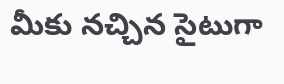మీకు నచ్చిన సైటుగా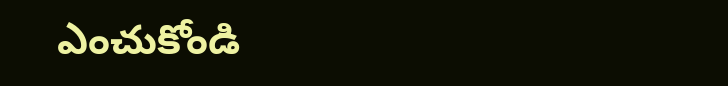ఎంచుకోండి